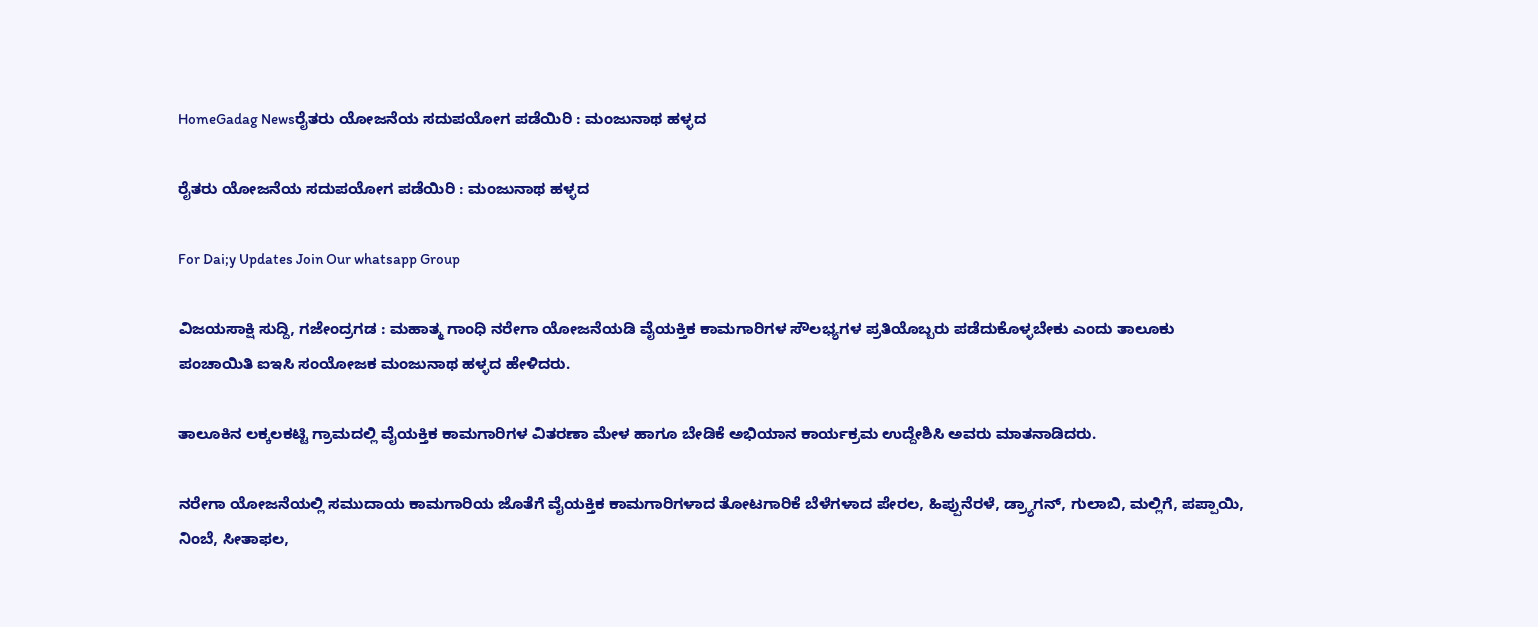HomeGadag Newsರೈತರು ಯೋಜನೆಯ ಸದುಪಯೋಗ ಪಡೆಯಿರಿ : ಮಂಜುನಾಥ ಹಳ್ಳದ

ರೈತರು ಯೋಜನೆಯ ಸದುಪಯೋಗ ಪಡೆಯಿರಿ : ಮಂಜುನಾಥ ಹಳ್ಳದ

For Dai;y Updates Join Our whatsapp Group

ವಿಜಯಸಾಕ್ಷಿ ಸುದ್ದಿ, ಗಜೇಂದ್ರಗಡ : ಮಹಾತ್ಮ ಗಾಂಧಿ ನರೇಗಾ ಯೋಜನೆಯಡಿ ವೈಯಕ್ತಿಕ ಕಾಮಗಾರಿಗಳ ಸೌಲಭ್ಯಗಳ ಪ್ರತಿಯೊಬ್ಬರು ಪಡೆದುಕೊಳ್ಳಬೇಕು ಎಂದು ತಾಲೂಕು ಪಂಚಾಯಿತಿ ಐಇಸಿ ಸಂಯೋಜಕ ಮಂಜುನಾಥ ಹಳ್ಳದ ಹೇಳಿದರು.

ತಾಲೂಕಿನ ಲಕ್ಕಲಕಟ್ಟಿ ಗ್ರಾಮದಲ್ಲಿ ವೈಯಕ್ತಿಕ ಕಾಮಗಾರಿಗಳ ವಿತರಣಾ ಮೇಳ ಹಾಗೂ ಬೇಡಿಕೆ ಅಭಿಯಾನ ಕಾರ್ಯಕ್ರಮ ಉದ್ದೇಶಿಸಿ ಅವರು ಮಾತನಾಡಿದರು.

ನರೇಗಾ ಯೋಜನೆಯಲ್ಲಿ ಸಮುದಾಯ ಕಾಮಗಾರಿಯ ಜೊತೆಗೆ ವೈಯಕ್ತಿಕ ಕಾಮಗಾರಿಗಳಾದ ತೋಟಗಾರಿಕೆ ಬೆಳೆಗಳಾದ ಪೇರಲ, ಹಿಪ್ಪುನೆರಳೆ, ಡ್ರ‍್ಯಾಗನ್, ಗುಲಾಬಿ, ಮಲ್ಲಿಗೆ, ಪಪ್ಪಾಯಿ, ನಿಂಬೆ, ಸೀತಾಫಲ,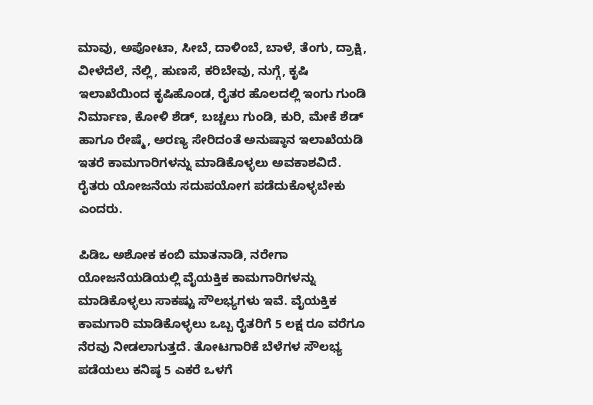ಮಾವು, ಅಪೋಟಾ, ಸೀಬೆ, ದಾಳಿಂಬೆ, ಬಾಳೆ, ತೆಂಗು, ದ್ರಾಕ್ಷಿ, ವೀಳೆದೆಲೆ, ನೆಲ್ಲಿ, ಹುಣಸೆ, ಕರಿಬೇವು, ನುಗ್ಗೆ, ಕೃಷಿ ಇಲಾಖೆಯಿಂದ ಕೃಷಿಹೊಂಡ, ರೈತರ ಹೊಲದಲ್ಲಿ ಇಂಗು ಗುಂಡಿ ನಿರ್ಮಾಣ, ಕೋಳಿ ಶೆಡ್, ಬಚ್ಚಲು ಗುಂಡಿ, ಕುರಿ, ಮೇಕೆ ಶೆಡ್ ಹಾಗೂ ರೇಷ್ಮೆ, ಅರಣ್ಯ ಸೇರಿದಂತೆ ಅನುಷ್ಠಾನ ಇಲಾಖೆಯಡಿ ಇತರೆ ಕಾಮಗಾರಿಗಳನ್ನು ಮಾಡಿಕೊಳ್ಳಲು ಅವಕಾಶವಿದೆ. ರೈತರು ಯೋಜನೆಯ ಸದುಪಯೋಗ ಪಡೆದುಕೊಳ್ಳಬೇಕು ಎಂದರು.

ಪಿಡಿಒ ಅಶೋಕ ಕಂಬಿ ಮಾತನಾಡಿ, ನರೇಗಾ ಯೋಜನೆಯಡಿಯಲ್ಲಿ ವೈಯಕ್ತಿಕ ಕಾಮಗಾರಿಗಳನ್ನು ಮಾಡಿಕೊಳ್ಳಲು ಸಾಕಷ್ಟು ಸೌಲಭ್ಯಗಳು ಇವೆ. ವೈಯಕ್ತಿಕ ಕಾಮಗಾರಿ ಮಾಡಿಕೊಳ್ಳಲು ಒಬ್ಬ ರೈತರಿಗೆ 5 ಲಕ್ಷ ರೂ ವರೆಗೂ ನೆರವು ನೀಡಲಾಗುತ್ತದೆ. ತೋಟಗಾರಿಕೆ ಬೆಳೆಗಳ ಸೌಲಭ್ಯ ಪಡೆಯಲು ಕನಿಷ್ಠ 5 ಎಕರೆ ಒಳಗೆ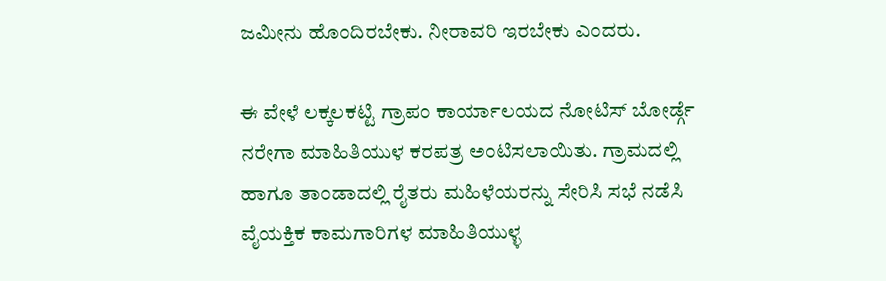ಜಮೀನು ಹೊಂದಿರಬೇಕು. ನೀರಾವರಿ ಇರಬೇಕು ಎಂದರು.

ಈ ವೇಳೆ ಲಕ್ಕಲಕಟ್ಟಿ ಗ್ರಾಪಂ ಕಾರ್ಯಾಲಯದ ನೋಟಿಸ್ ಬೋರ್ಡ್ಗೆ ನರೇಗಾ ಮಾಹಿತಿಯುಳ ಕರಪತ್ರ ಅಂಟಿಸಲಾಯಿತು. ಗ್ರಾಮದಲ್ಲಿ ಹಾಗೂ ತಾಂಡಾದಲ್ಲಿ ರೈತರು ಮಹಿಳೆಯರನ್ನು ಸೇರಿಸಿ ಸಭೆ ನಡೆಸಿ ವೈಯಕ್ತಿಕ ಕಾಮಗಾರಿಗಳ ಮಾಹಿತಿಯುಳ್ಳ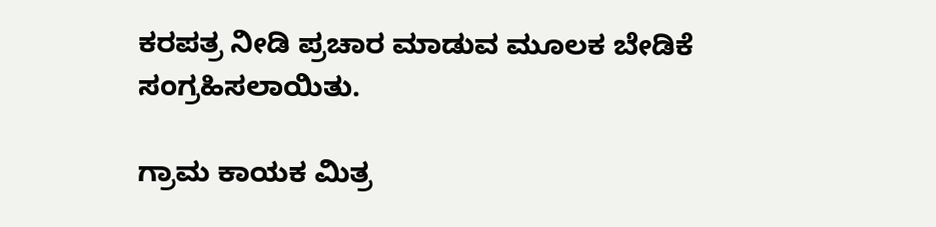ಕರಪತ್ರ ನೀಡಿ ಪ್ರಚಾರ ಮಾಡುವ ಮೂಲಕ ಬೇಡಿಕೆ ಸಂಗ್ರಹಿಸಲಾಯಿತು.

ಗ್ರಾಮ ಕಾಯಕ ಮಿತ್ರ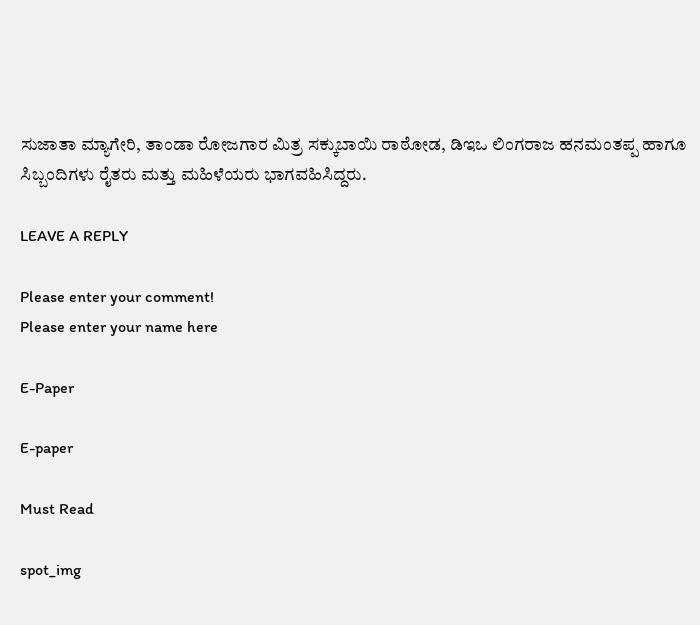ಸುಜಾತಾ ಮ್ಯಾಗೇರಿ, ತಾಂಡಾ ರೋಜಗಾರ ಮಿತ್ರ ಸಕ್ಕುಬಾಯಿ ರಾಠೋಡ, ಡಿಇಒ ಲಿಂಗರಾಜ ಹನಮಂತಪ್ಪ ಹಾಗೂ ಸಿಬ್ಬಂದಿಗಳು ರೈತರು ಮತ್ತು ಮಹಿಳೆಯರು ಭಾಗವಹಿಸಿದ್ದರು.

LEAVE A REPLY

Please enter your comment!
Please enter your name here

E-Paper

E-paper

Must Read

spot_img